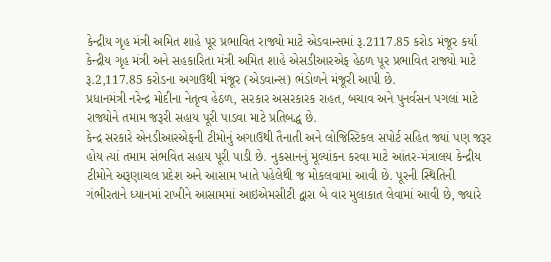કેન્દ્રીય ગૃહ મંત્રી અમિત શાહે પૂર પ્રભાવિત રાજ્યો માટે એડવાન્સમાં રૂ.2117.85 કરોડ મંજૂર કર્યા
કેન્દ્રીય ગૃહ મંત્રી અને સહકારિતા મંત્રી અમિત શાહે એસડીઆરએફ હેઠળ પૂર પ્રભાવિત રાજ્યો માટે રૂ.2,117.85 કરોડના અગાઉથી મંજૂર (એડવાન્સ) ભંડોળને મંજૂરી આપી છે.
પ્રધાનમંત્રી નરેન્દ્ર મોદીના નેતૃત્વ હેઠળ, સરકાર અસરકારક રાહત, બચાવ અને પુનર્વસન પગલાં માટે રાજ્યોને તમામ જરૂરી સહાય પૂરી પાડવા માટે પ્રતિબદ્ધ છે.
કેન્દ્ર સરકારે એનડીઆરએફની ટીમોનું અગાઉથી તૈનાતી અને લોજિસ્ટિકલ સપોર્ટ સહિત જ્યાં પણ જરૂર હોય ત્યાં તમામ સંભવિત સહાય પૂરી પાડી છે. નુકસાનનું મૂલ્યાંકન કરવા માટે આંતર-મંત્રાલય કેન્દ્રીય ટીમોને અરૂણાચલ પ્રદેશ અને આસામ ખાતે પહેલેથી જ મોકલવામાં આવી છે. પૂરની સ્થિતિની ગંભીરતાને ધ્યાનમાં રાખીને આસામમાં આઇએમસીટી દ્વારા બે વાર મુલાકાત લેવામાં આવી છે, જ્યારે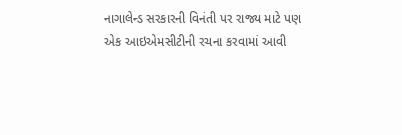નાગાલેન્ડ સરકારની વિનંતી પર રાજ્ય માટે પણ એક આઇએમસીટીની રચના કરવામાં આવી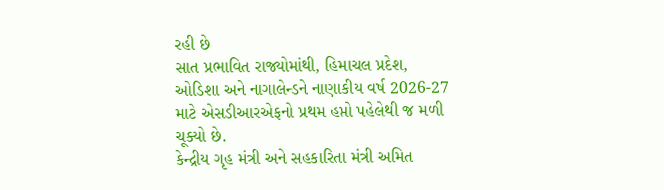રહી છે
સાત પ્રભાવિત રાજ્યોમાંથી, હિમાચલ પ્રદેશ, ઓડિશા અને નાગાલેન્ડને નાણાકીય વર્ષ 2026-27 માટે એસડીઆરએફનો પ્રથમ હપ્તો પહેલેથી જ મળી ચૂક્યો છે.
કેન્દ્રીય ગૃહ મંત્રી અને સહકારિતા મંત્રી અમિત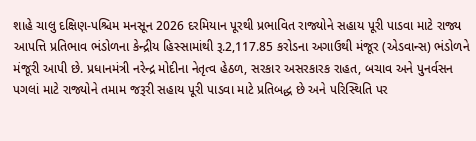શાહે ચાલુ દક્ષિણ-પશ્ચિમ મનસૂન 2026 દરમિયાન પૂરથી પ્રભાવિત રાજ્યોને સહાય પૂરી પાડવા માટે રાજ્ય આપત્તિ પ્રતિભાવ ભંડોળના કેન્દ્રીય હિસ્સામાંથી રૂ.2,117.85 કરોડના અગાઉથી મંજૂર (એડવાન્સ) ભંડોળને મંજૂરી આપી છે. પ્રધાનમંત્રી નરેન્દ્ર મોદીના નેતૃત્વ હેઠળ, સરકાર અસરકારક રાહત, બચાવ અને પુનર્વસન પગલાં માટે રાજ્યોને તમામ જરૂરી સહાય પૂરી પાડવા માટે પ્રતિબદ્ધ છે અને પરિસ્થિતિ પર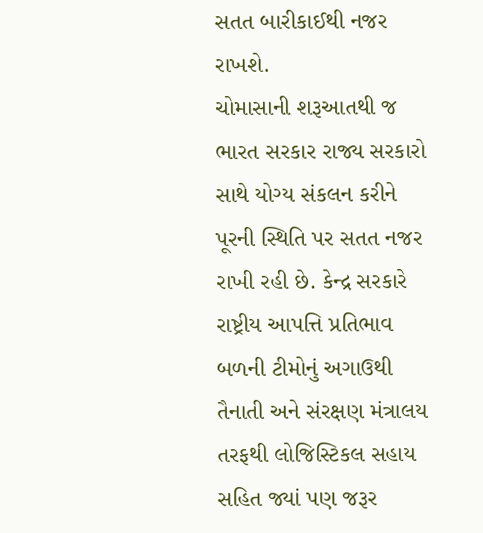સતત બારીકાઈથી નજર રાખશે.
ચોમાસાની શરૂઆતથી જ ભારત સરકાર રાજ્ય સરકારો સાથે યોગ્ય સંકલન કરીને પૂરની સ્થિતિ પર સતત નજર રાખી રહી છે. કેન્દ્ર સરકારે રાષ્ટ્રીય આપત્તિ પ્રતિભાવ બળની ટીમોનું અગાઉથી તૈનાતી અને સંરક્ષણ મંત્રાલય તરફથી લોજિસ્ટિકલ સહાય સહિત જ્યાં પણ જરૂર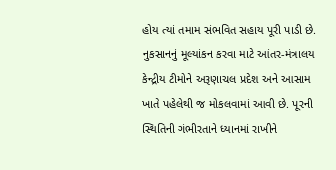હોય ત્યાં તમામ સંભવિત સહાય પૂરી પાડી છે.
નુકસાનનું મૂલ્યાંકન કરવા માટે આંતર-મંત્રાલય કેન્દ્રીય ટીમોને અરૂણાચલ પ્રદેશ અને આસામ ખાતે પહેલેથી જ મોકલવામાં આવી છે. પૂરની સ્થિતિની ગંભીરતાને ધ્યાનમાં રાખીને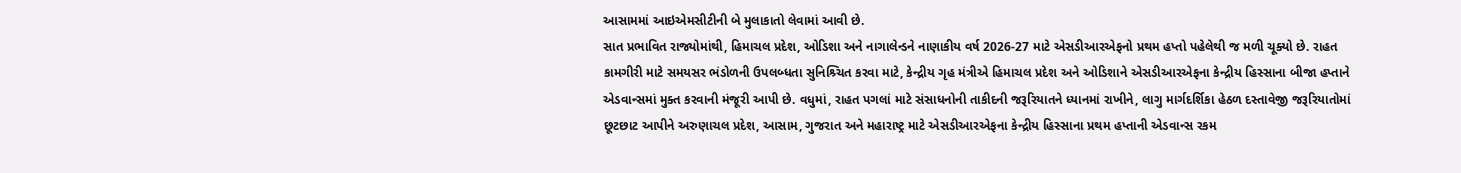આસામમાં આઇએમસીટીની બે મુલાકાતો લેવામાં આવી છે.
સાત પ્રભાવિત રાજ્યોમાંથી, હિમાચલ પ્રદેશ, ઓડિશા અને નાગાલેન્ડને નાણાકીય વર્ષ 2026-27 માટે એસડીઆરએફનો પ્રથમ હપ્તો પહેલેથી જ મળી ચૂક્યો છે. રાહત કામગીરી માટે સમયસર ભંડોળની ઉપલબ્ધતા સુનિશ્ર્ચિત કરવા માટે, કેન્દ્રીય ગૃહ મંત્રીએ હિમાચલ પ્રદેશ અને ઓડિશાને એસડીઆરએફના કેન્દ્રીય હિસ્સાના બીજા હપ્તાને એડવાન્સમાં મુક્ત કરવાની મંજૂરી આપી છે. વધુમાં, રાહત પગલાં માટે સંસાધનોની તાકીદની જરૂરિયાતને ધ્યાનમાં રાખીને, લાગુ માર્ગદર્શિકા હેઠળ દસ્તાવેજી જરૂરિયાતોમાં છૂટછાટ આપીને અરુણાચલ પ્રદેશ, આસામ, ગુજરાત અને મહારાષ્ટ્ર માટે એસડીઆરએફના કેન્દ્રીય હિસ્સાના પ્રથમ હપ્તાની એડવાન્સ રકમ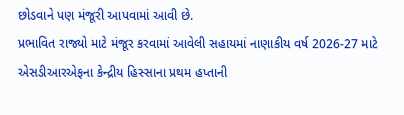છોડવાને પણ મંજૂરી આપવામાં આવી છે.
પ્રભાવિત રાજ્યો માટે મંજૂર કરવામાં આવેલી સહાયમાં નાણાકીય વર્ષ 2026-27 માટે એસડીઆરએફના કેન્દ્રીય હિસ્સાના પ્રથમ હપ્તાની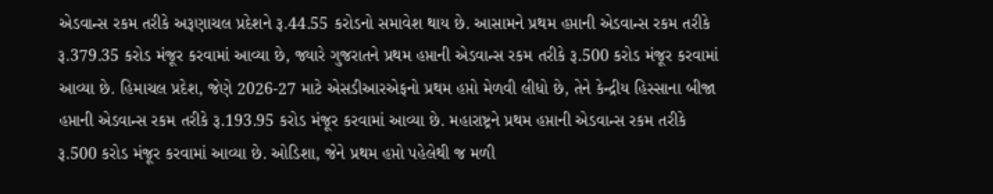એડવાન્સ રકમ તરીકે અરૂણાચલ પ્રદેશને રૂ.44.55 કરોડનો સમાવેશ થાય છે. આસામને પ્રથમ હપ્તાની એડવાન્સ રકમ તરીકે રૂ.379.35 કરોડ મંજૂર કરવામાં આવ્યા છે, જ્યારે ગુજરાતને પ્રથમ હપ્તાની એડવાન્સ રકમ તરીકે રૂ.500 કરોડ મંજૂર કરવામાં આવ્યા છે. હિમાચલ પ્રદેશ, જેણે 2026-27 માટે એસડીઆરએફનો પ્રથમ હપ્તો મેળવી લીધો છે, તેને કેન્દ્રીય હિસ્સાના બીજા હપ્તાની એડવાન્સ રકમ તરીકે રૂ.193.95 કરોડ મંજૂર કરવામાં આવ્યા છે. મહારાષ્ટ્રને પ્રથમ હપ્તાની એડવાન્સ રકમ તરીકે રૂ.500 કરોડ મંજૂર કરવામાં આવ્યા છે. ઓડિશા, જેને પ્રથમ હપ્તો પહેલેથી જ મળી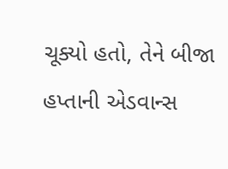ચૂક્યો હતો, તેને બીજા હપ્તાની એડવાન્સ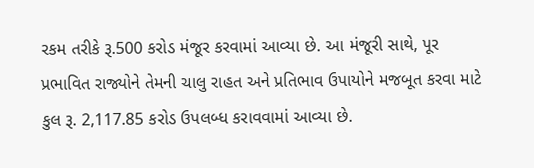રકમ તરીકે રૂ.500 કરોડ મંજૂર કરવામાં આવ્યા છે. આ મંજૂરી સાથે, પૂર પ્રભાવિત રાજ્યોને તેમની ચાલુ રાહત અને પ્રતિભાવ ઉપાયોને મજબૂત કરવા માટે કુલ રૂ. 2,117.85 કરોડ ઉપલબ્ધ કરાવવામાં આવ્યા છે.